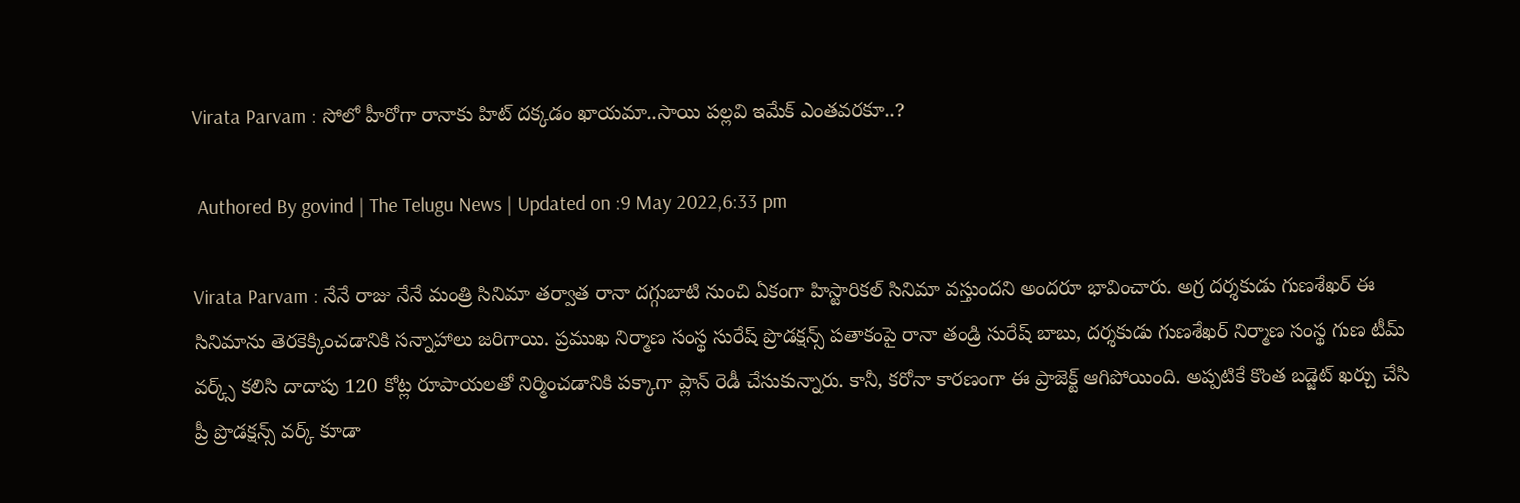Virata Parvam : సోలో హీరోగా రానాకు హిట్ దక్కడం ఖాయమా..సాయి పల్లవి ఇమేక్ ఎంతవరకూ..?

 Authored By govind | The Telugu News | Updated on :9 May 2022,6:33 pm

Virata Parvam : నేనే రాజు నేనే మంత్రి సినిమా తర్వాత రానా దగ్గుబాటి నుంచి ఏకంగా హిస్టారికల్ సినిమా వస్తుందని అందరూ భావించారు. అగ్ర దర్శకుడు గుణశేఖర్ ఈ సినిమాను తెరకెక్కించడానికి సన్నాహాలు జరిగాయి. ప్రముఖ నిర్మాణ సంస్థ సురేష్ ప్రొడక్షన్స్ పతాకంపై రానా తండ్రి సురేష్ బాబు, దర్శకుడు గుణశేఖర్ నిర్మాణ సంస్థ గుణ టీమ్ వర్క్స్ కలిసి దాదాపు 120 కోట్ల రూపాయలతో నిర్మించడానికి పక్కాగా ప్లాన్ రెడీ చేసుకున్నారు. కానీ, కరోనా కారణంగా ఈ ప్రాజెక్ట్ ఆగిపోయింది. అప్పటికే కొంత బడ్జెట్ ఖర్చు చేసి ప్రీ ప్రొడక్షన్స్ వర్క్ కూడా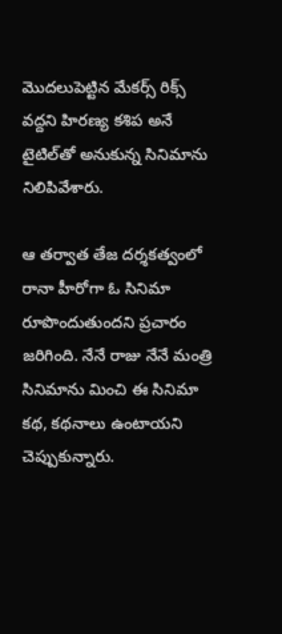మొదలుపెట్టిన మేకర్స్ రిక్స్ వద్దని హిరణ్య కశిప అనే టైటిల్‌తో అనుకున్న సినిమాను నిలిపివేశారు.

ఆ తర్వాత తేజ దర్శకత్వంలో రానా హీరోగా ఓ సినిమా రూపొందుతుందని ప్రచారం జరిగింది. నేనే రాజు నేనే మంత్రి సినిమాను మించి ఈ సినిమా కథ, కథనాలు ఉంటాయని చెప్పుకున్నారు.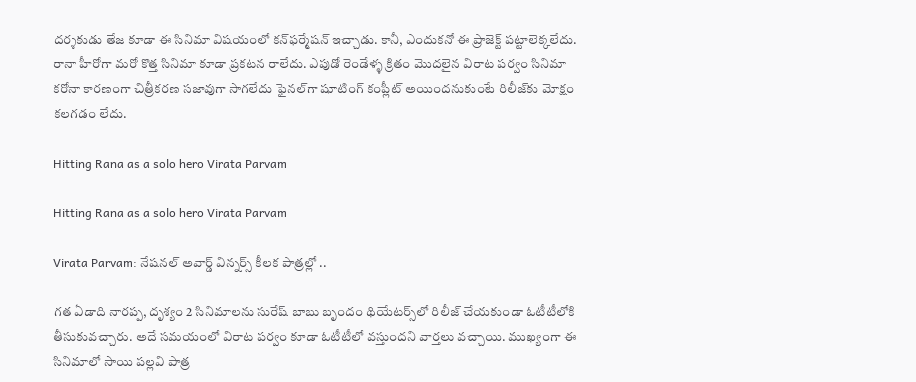దర్శకుడు తేజ కూడా ఈ సినిమా విషయంలో కన్‌ఫర్మేషన్ ఇచ్చాడు. కానీ, ఎందుకనో ఈ ప్రాజెక్ట్ పట్టాలెక్కలేదు. రానా హీరోగా మరో కొత్త సినిమా కూడా ప్రకటన రాలేదు. ఎపుడో రెండేళ్ళ క్రితం మొదలైన విరాట పర్వం సినిమా కరోనా కారణంగా చిత్రీకరణ సజావుగా సాగలేదు ఫైనల్‌గా షూటింగ్ కంప్లీట్ అయిందనుకుంటే రిలీజ్‌కు మోక్షం కలగడం లేదు.

Hitting Rana as a solo hero Virata Parvam

Hitting Rana as a solo hero Virata Parvam

Virata Parvam: నేషనల్ అవార్డ్ విన్నర్స్ కీలక పాత్రల్లో ..

గత ఏడాది నారప్ప, దృశ్యం 2 సినిమాలను సురేష్ బాబు బృందం థియేటర్స్‌లో రిలీజ్ చేయకుండా ఓటీటీలోకి తీసుకువచ్చారు. అదే సమయంలో విరాట పర్వం కూడా ఓటీటీలో వస్తుందని వార్తలు వచ్చాయి. ముఖ్యంగా ఈ సినిమాలో సాయి పల్లవి పాత్ర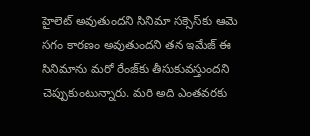హైలెట్ అవుతుందని సినిమా సక్సెస్‌కు ఆమె సగం కారణం అవుతుందని తన ఇమేజ్ ఈ సినిమాను మరో రేంజ్‌కు తీసుకువస్తుందని చెప్పుకుంటున్నారు. మరి అది ఎంతవరకు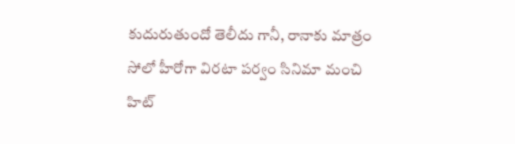కుదురుతుందో తెలీదు గానీ, రానాకు మాత్రం సోలో హీరోగా విరటా పర్వం సినిమా మంచి హిట్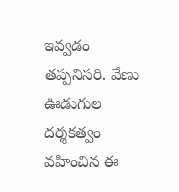ఇవ్వడం తప్పనిసరి. వేణు ఊడుగుల దర్శకత్వం వహించిన ఈ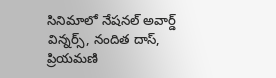సినిమాలో నేషనల్ అవార్డ్ విన్నర్స్, నందిత దాస్, ప్రియమణి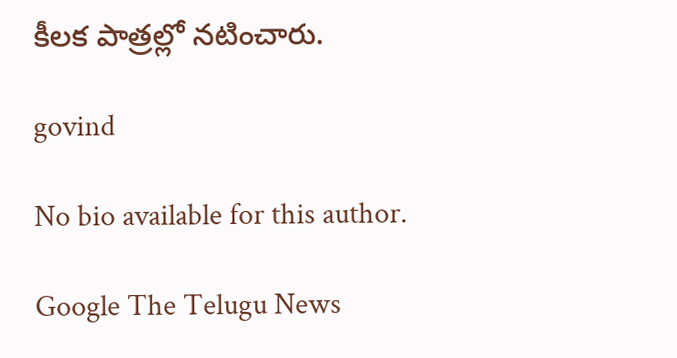కీలక పాత్రల్లో నటించారు.

govind

No bio available for this author.

Google The Telugu News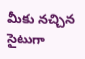మీకు నచ్చిన సైటుగా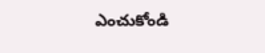ఎంచుకోండి